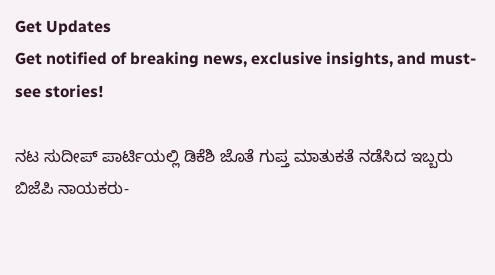Get Updates
Get notified of breaking news, exclusive insights, and must-see stories!

ನಟ ಸುದೀಪ್‌ ಪಾರ್ಟಿಯಲ್ಲಿ ಡಿಕೆಶಿ ಜೊತೆ ಗುಪ್ತ ಮಾತುಕತೆ ನಡೆಸಿದ ಇಬ್ಬರು ಬಿಜೆಪಿ ನಾಯಕರು-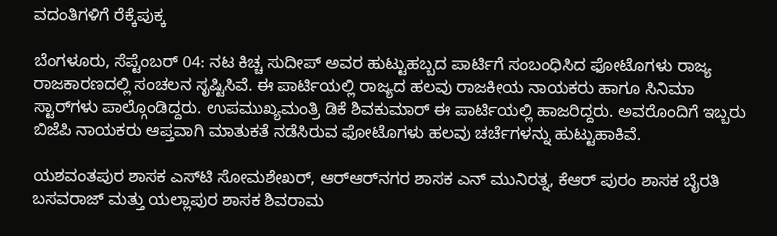ವದಂತಿಗಳಿಗೆ ರೆಕ್ಕೆಪುಕ್ಕ

ಬೆಂಗಳೂರು, ಸೆಪ್ಟೆಂಬರ್‌ 04: ನಟ ಕಿಚ್ಚ ಸುದೀಪ್‌ ಅವರ ಹುಟ್ಟುಹಬ್ಬದ ಪಾರ್ಟಿಗೆ ಸಂಬಂಧಿಸಿದ ಫೋಟೊಗಳು ರಾಜ್ಯ ರಾಜಕಾರಣದಲ್ಲಿ ಸಂಚಲನ ಸೃಷ್ಟಿಸಿವೆ. ಈ ಪಾರ್ಟಿಯಲ್ಲಿ ರಾಜ್ಯದ ಹಲವು ರಾಜಕೀಯ ನಾಯಕರು ಹಾಗೂ ಸಿನಿಮಾ ಸ್ಟಾರ್‌ಗಳು ಪಾಲ್ಗೊಂಡಿದ್ದರು. ಉಪಮುಖ್ಯಮಂತ್ರಿ ಡಿಕೆ ಶಿವಕುಮಾರ್‌ ಈ ಪಾರ್ಟಿಯಲ್ಲಿ ಹಾಜರಿದ್ದರು. ಅವರೊಂದಿಗೆ ಇಬ್ಬರು ಬಿಜೆಪಿ ನಾಯಕರು ಆಪ್ತವಾಗಿ ಮಾತುಕತೆ ನಡೆಸಿರುವ ಫೋಟೊಗಳು ಹಲವು ಚರ್ಚೆಗಳನ್ನು ಹುಟ್ಟುಹಾಕಿವೆ.

ಯಶವಂತಪುರ ಶಾಸಕ ಎಸ್‌ಟಿ ಸೋಮಶೇಖರ್‌, ಆರ್‌ಆರ್‌ನಗರ ಶಾಸಕ ಎನ್‌ ಮುನಿರತ್ನ, ಕೆಆರ್‌ ಪುರಂ ಶಾಸಕ ಬೈರತಿ ಬಸವರಾಜ್‌ ಮತ್ತು ಯಲ್ಲಾಪುರ ಶಾಸಕ ಶಿವರಾಮ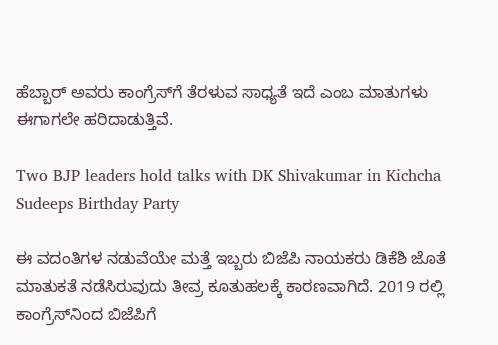ಹೆಬ್ಬಾರ್‌ ಅವರು ಕಾಂಗ್ರೆಸ್‌ಗೆ ತೆರಳುವ ಸಾಧ್ಯತೆ ಇದೆ ಎಂಬ ಮಾತುಗಳು ಈಗಾಗಲೇ ಹರಿದಾಡುತ್ತಿವೆ.

Two BJP leaders hold talks with DK Shivakumar in Kichcha Sudeeps Birthday Party

ಈ ವದಂತಿಗಳ ನಡುವೆಯೇ ಮತ್ತೆ ಇಬ್ಬರು ಬಿಜೆಪಿ ನಾಯಕರು ಡಿಕೆಶಿ ಜೊತೆ ಮಾತುಕತೆ ನಡೆಸಿರುವುದು ತೀವ್ರ ಕೂತುಹಲಕ್ಕೆ ಕಾರಣವಾಗಿದೆ. 2019 ರಲ್ಲಿ ಕಾಂಗ್ರೆಸ್‌ನಿಂದ ಬಿಜೆಪಿಗೆ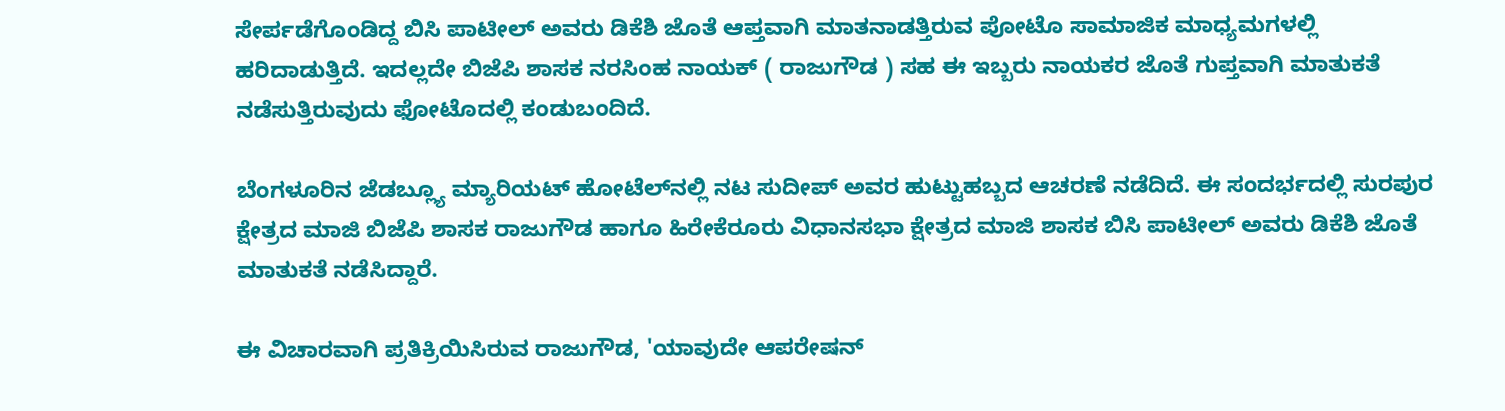ಸೇರ್ಪಡೆಗೊಂಡಿದ್ದ ಬಿಸಿ ಪಾಟೀಲ್‌ ಅವರು ಡಿಕೆಶಿ ಜೊತೆ ಆಪ್ತವಾಗಿ ಮಾತನಾಡತ್ತಿರುವ ಪೋಟೊ ಸಾಮಾಜಿಕ ಮಾಧ್ಯಮಗಳಲ್ಲಿ ಹರಿದಾಡುತ್ತಿದೆ. ಇದಲ್ಲದೇ ಬಿಜೆಪಿ ಶಾಸಕ ನರಸಿಂಹ ನಾಯಕ್‌ ( ರಾಜುಗೌಡ ) ಸಹ ಈ ಇಬ್ಬರು ನಾಯಕರ ಜೊತೆ ಗುಪ್ತವಾಗಿ ಮಾತುಕತೆ ನಡೆಸುತ್ತಿರುವುದು ಫೋಟೊದಲ್ಲಿ ಕಂಡುಬಂದಿದೆ.

ಬೆಂಗಳೂರಿನ ಜೆಡಬ್ಲ್ಯೂ ಮ್ಯಾರಿಯಟ್ ಹೋಟೆಲ್‌ನಲ್ಲಿ ನಟ ಸುದೀಪ್ ಅವರ ಹುಟ್ಟುಹಬ್ಬದ ಆಚರಣೆ ನಡೆದಿದೆ. ಈ ಸಂದರ್ಭದಲ್ಲಿ ಸುರಪುರ ಕ್ಷೇತ್ರದ ಮಾಜಿ ಬಿಜೆಪಿ ಶಾಸಕ ರಾಜುಗೌಡ ಹಾಗೂ ಹಿರೇಕೆರೂರು ವಿಧಾನಸಭಾ ಕ್ಷೇತ್ರದ ಮಾಜಿ ಶಾಸಕ ಬಿಸಿ ಪಾಟೀಲ್ ಅವರು ಡಿಕೆಶಿ ಜೊತೆ ಮಾತುಕತೆ ನಡೆಸಿದ್ದಾರೆ.

ಈ ವಿಚಾರವಾಗಿ ಪ್ರತಿಕ್ರಿಯಿಸಿರುವ ರಾಜುಗೌಡ, 'ಯಾವುದೇ ಆಪರೇಷನ್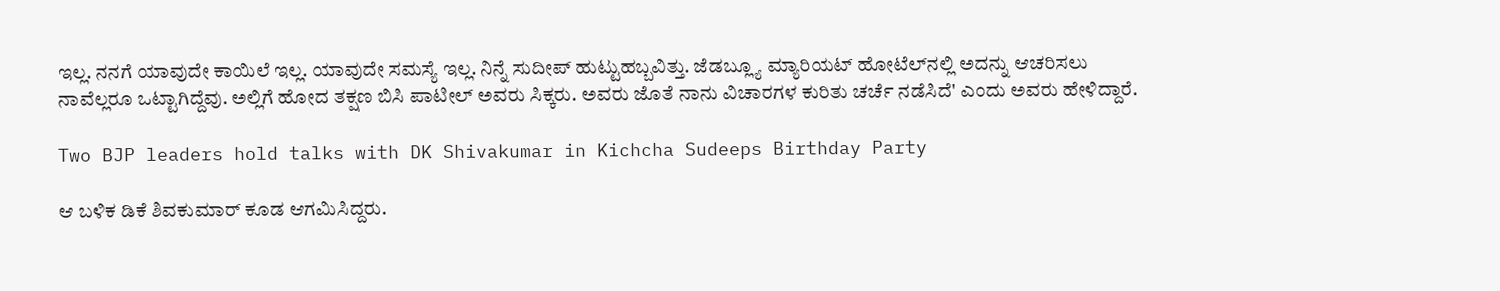ಇಲ್ಲ. ನನಗೆ ಯಾವುದೇ ಕಾಯಿಲೆ ಇಲ್ಲ. ಯಾವುದೇ ಸಮಸ್ಯೆ ಇಲ್ಲ. ನಿನ್ನೆ ಸುದೀಪ್ ಹುಟ್ಟುಹಬ್ಬವಿತ್ತು. ಜೆಡಬ್ಲ್ಯೂ ಮ್ಯಾರಿಯಟ್ ಹೋಟೆಲ್‌ನಲ್ಲಿ ಅದನ್ನು ಆಚರಿಸಲು ನಾವೆಲ್ಲರೂ ಒಟ್ಟಾಗಿದ್ದೆವು. ಅಲ್ಲಿಗೆ ಹೋದ ತಕ್ಷಣ ಬಿಸಿ ಪಾಟೀಲ್ ಅವರು ಸಿಕ್ಕರು. ಅವರು ಜೊತೆ ನಾನು ವಿಚಾರಗಳ ಕುರಿತು ಚರ್ಚೆ ನಡೆಸಿದೆ' ಎಂದು ಅವರು ಹೇಳಿದ್ದಾರೆ.

Two BJP leaders hold talks with DK Shivakumar in Kichcha Sudeeps Birthday Party

ಆ ಬಳಿಕ ಡಿಕೆ ಶಿವಕುಮಾರ್ ಕೂಡ ಆಗಮಿಸಿದ್ದರು.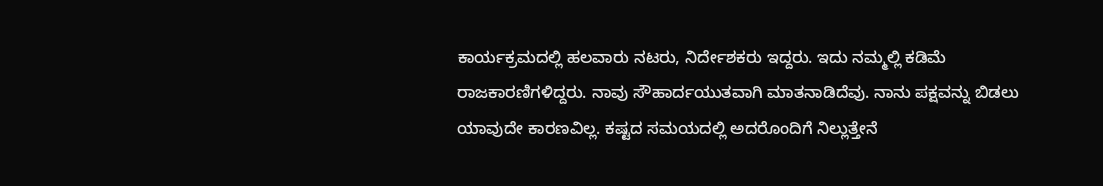ಕಾರ್ಯಕ್ರಮದಲ್ಲಿ ಹಲವಾರು ನಟರು, ನಿರ್ದೇಶಕರು ಇದ್ದರು. ಇದು ನಮ್ಮಲ್ಲಿ ಕಡಿಮೆ ರಾಜಕಾರಣಿಗಳಿದ್ದರು. ನಾವು ಸೌಹಾರ್ದಯುತವಾಗಿ ಮಾತನಾಡಿದೆವು. ನಾನು ಪಕ್ಷವನ್ನು ಬಿಡಲು ಯಾವುದೇ ಕಾರಣವಿಲ್ಲ. ಕಷ್ಟದ ಸಮಯದಲ್ಲಿ ಅದರೊಂದಿಗೆ ನಿಲ್ಲುತ್ತೇನೆ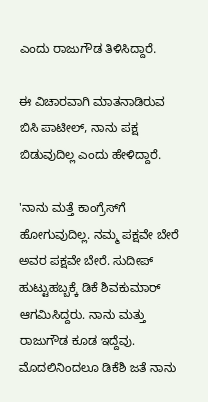ಎಂದು ರಾಜುಗೌಡ ತಿಳಿಸಿದ್ದಾರೆ.

ಈ ವಿಚಾರವಾಗಿ ಮಾತನಾಡಿರುವ ಬಿಸಿ ಪಾಟೀಲ್‌, ನಾನು ಪಕ್ಷ ಬಿಡುವುದಿಲ್ಲ ಎಂದು ಹೇಳಿದ್ದಾರೆ.

'ನಾನು ಮತ್ತೆ ಕಾಂಗ್ರೆಸ್‌ಗೆ ಹೋಗುವುದಿಲ್ಲ. ನಮ್ಮ ಪಕ್ಷವೇ ಬೇರೆ ಅವರ ಪಕ್ಷವೇ ಬೇರೆ. ಸುದೀಪ್ ಹುಟ್ಟುಹಬ್ಬಕ್ಕೆ ಡಿಕೆ ಶಿವಕುಮಾರ್ ಆಗಮಿಸಿದ್ದರು. ನಾನು ಮತ್ತು ರಾಜುಗೌಡ ಕೂಡ ಇದ್ದೆವು. ಮೊದಲಿನಿಂದಲೂ ಡಿಕೆಶಿ ಜತೆ ನಾನು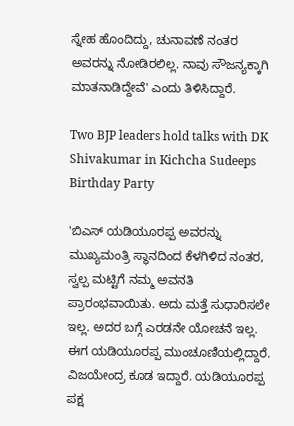ಸ್ನೇಹ ಹೊಂದಿದ್ದು, ಚುನಾವಣೆ ನಂತರ ಅವರನ್ನು ನೋಡಿರಲಿಲ್ಲ. ನಾವು ಸೌಜನ್ಯಕ್ಕಾಗಿ ಮಾತನಾಡಿದ್ದೇವೆ' ಎಂದು ತಿಳಿಸಿದ್ದಾರೆ.

Two BJP leaders hold talks with DK Shivakumar in Kichcha Sudeeps Birthday Party

'ಬಿಎಸ್ ಯಡಿಯೂರಪ್ಪ ಅವರನ್ನು ಮುಖ್ಯಮಂತ್ರಿ ಸ್ಥಾನದಿಂದ ಕೆಳಗಿಳಿದ ನಂತರ, ಸ್ವಲ್ಪ ಮಟ್ಟಿಗೆ ನಮ್ಮ ಅವನತಿ ಪ್ರಾರಂಭವಾಯಿತು. ಅದು ಮತ್ತೆ ಸುಧಾರಿಸಲೇ ಇಲ್ಲ. ಅದರ ಬಗ್ಗೆ ಎರಡನೇ ಯೋಚನೆ ಇಲ್ಲ. ಈಗ ಯಡಿಯೂರಪ್ಪ ಮುಂಚೂಣಿಯಲ್ಲಿದ್ದಾರೆ. ವಿಜಯೇಂದ್ರ ಕೂಡ ಇದ್ದಾರೆ. ಯಡಿಯೂರಪ್ಪ ಪಕ್ಷ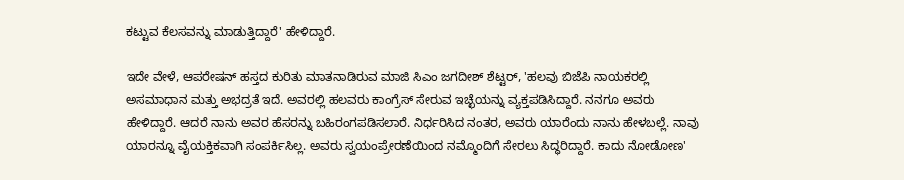ಕಟ್ಟುವ ಕೆಲಸವನ್ನು ಮಾಡುತ್ತಿದ್ದಾರೆ' ಹೇಳಿದ್ದಾರೆ.

ಇದೇ ವೇಳೆ, ಆಪರೇಷನ್‌ ಹಸ್ತದ ಕುರಿತು ಮಾತನಾಡಿರುವ ಮಾಜಿ ಸಿಎಂ ಜಗದೀಶ್‌ ಶೆಟ್ಟರ್‌, 'ಹಲವು ಬಿಜೆಪಿ ನಾಯಕರಲ್ಲಿ ಅಸಮಾಧಾನ ಮತ್ತು ಅಭದ್ರತೆ ಇದೆ. ಅವರಲ್ಲಿ ಹಲವರು ಕಾಂಗ್ರೆಸ್ ಸೇರುವ ಇಚ್ಛೆಯನ್ನು ವ್ಯಕ್ತಪಡಿಸಿದ್ದಾರೆ. ನನಗೂ ಅವರು ಹೇಳಿದ್ದಾರೆ. ಆದರೆ ನಾನು ಅವರ ಹೆಸರನ್ನು ಬಹಿರಂಗಪಡಿಸಲಾರೆ. ನಿರ್ಧರಿಸಿದ ನಂತರ, ಅವರು ಯಾರೆಂದು ನಾನು ಹೇಳಬಲ್ಲೆ. ನಾವು ಯಾರನ್ನೂ ವೈಯಕ್ತಿಕವಾಗಿ ಸಂಪರ್ಕಿಸಿಲ್ಲ. ಅವರು ಸ್ವಯಂಪ್ರೇರಣೆಯಿಂದ ನಮ್ಮೊಂದಿಗೆ ಸೇರಲು ಸಿದ್ಧರಿದ್ದಾರೆ. ಕಾದು ನೋಡೋಣ'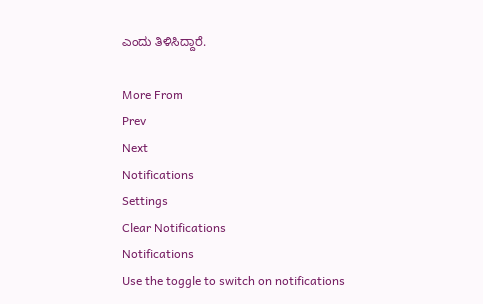ಎಂದು ತಿಳಿಸಿದ್ದಾರೆ.

More From
Prev
Next
Notifications
Settings
Clear Notifications
Notifications
Use the toggle to switch on notifications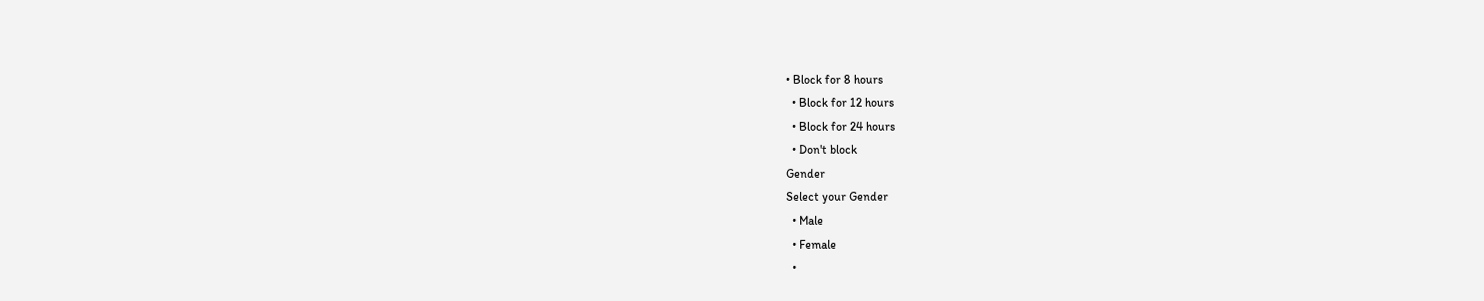• Block for 8 hours
  • Block for 12 hours
  • Block for 24 hours
  • Don't block
Gender
Select your Gender
  • Male
  • Female
  •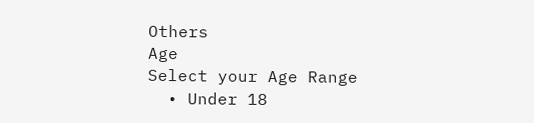Others
Age
Select your Age Range
  • Under 18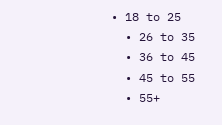• 18 to 25
  • 26 to 35
  • 36 to 45
  • 45 to 55
  • 55+